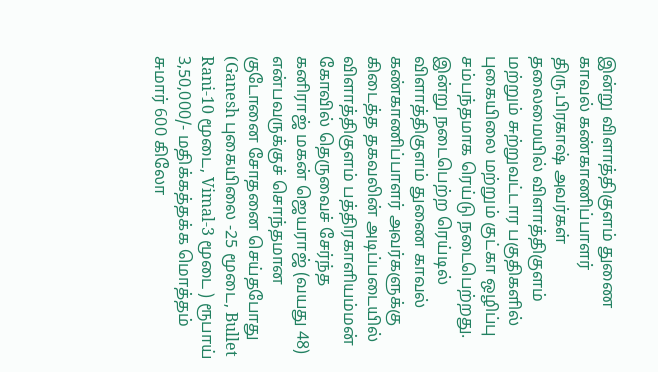இன்று விளாத்திகுளம் துணை காவல் கண்காணிப்பாளர் திரு.பிரகாஷ் அவர்கள் தலைமையில் விளாத்திகுளம் மற்றும் சுற்றுவட்டார பகுதிகளில் புகையிலை மற்றும் குட்கா ஒழிப்பு சம்பந்தமாக ரெய்டு நடைபெற்றது.
இன்று நடைபெற்ற ரெய்டில் விளாத்திகுளம் துணை காவல் கண்காணிப்பாளர் அவர்களுக்கு கிடைத்த தகவலின் அடிப்படையில் விளாத்திகுளம் பத்திரகாளியம்மன் கோவில் தெருவைச் சேர்ந்த கனிராஜ் மகன் ஜெயராஜ் (வயது 48) என்பவருக்குச் சொந்தமான குடோனை சோதனை செய்தபோது (Ganesh புகையிலை -25 மூடை, Bullet Rani-10 மூடை, Vimal-3 மூடை ) ரூபாய் 3,50,000/- மதிக்கத்தக்க மொத்தம் சுமார் 600 கிலோ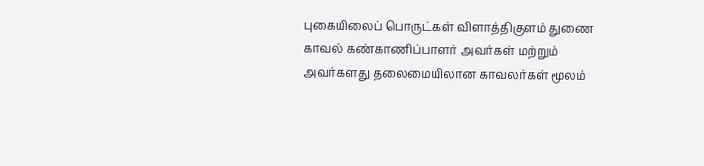புகையிலைப் பொருட்கள் விளாத்திகுளம் துணை காவல் கண்காணிப்பாளர் அவர்கள் மற்றும் அவர்களது தலைமையிலான காவலர்கள் மூலம்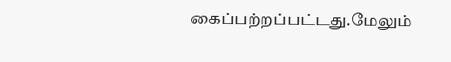கைப்பற்றப்பட்டது.மேலும்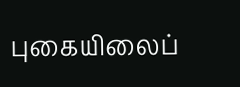புகையிலைப்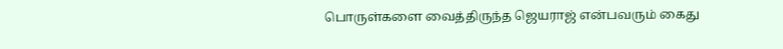பொருள்களை வைத்திருந்த ஜெயராஜ் என்பவரும் கைது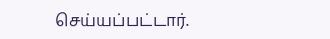செய்யப்பட்டார்.